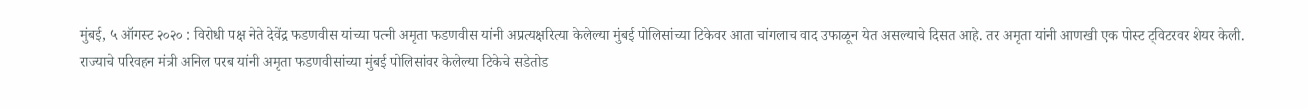मुंबई, ५ ऑगस्ट २०२० : विरोधी पक्ष नेते देवेंद्र फडणवीस यांच्या पत्नी अमृता फडणवीस यांनी अप्रत्यक्षरित्या केलेल्या मुंबई पोलिसांच्या टिकेवर आता चांगलाच वाद उफाळून येत असल्याचे दिसत आहे. तर अमृता यांनी आणखी एक पोस्ट ट्विटरवर शेयर केली.
राज्याचे परिवहन मंत्री अनिल परब यांनी अमृता फडणवीसांच्या मुंबई पोलिसांवर केलेल्या टिकेचे सडेतोड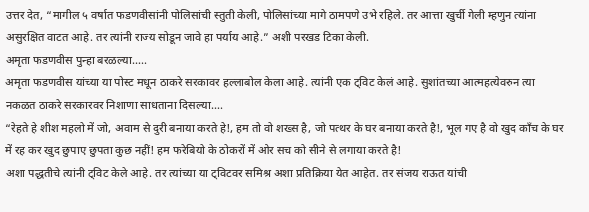उत्तर देत, “मागील ५ वर्षात फडणवीसांनी पोलिसांची स्तुती केली, पोलिसांच्या मागे ठामपणे उभे रहिले. तर आत्ता खुर्ची गेली म्हणुन त्यांना असुरक्षित वाटत आहे. तर त्यांनी राज्य सोडून जावे हा पर्याय आहे.” अशी परखड टिका केली.
अमृता फडणवीस पुन्हा बरळल्या…..
अमृता फडणवीस यांच्या या पोस्ट मधून ठाकरे सरकावर हल्लाबोल केला आहे. त्यांनी एक ट्विट केलं आहे. सुशांतच्या आत्महत्येवरुन त्या नकळत ठाकरे सरकारवर निशाणा साधताना दिसल्या….
“रेहते हे शीश महलो में जो, अवाम से दुरी बनाया करते हे!, हम तो वो शख्स है, जो पत्थर के घर बनाया करते है!, भूल गए है वो खुद काँच के घर में रह कर खुद छुपाए छुपता कुछ नहीं! हम फरेबियो के ठोकरों में ओर सच को सीने से लगाया करते है!
अशा पद्धतीचे त्यांनी ट्विट केले आहे. तर त्यांच्या या ट्विटवर समिश्र अशा प्रतिक्रिया येत आहेत. तर संजय राऊत यांची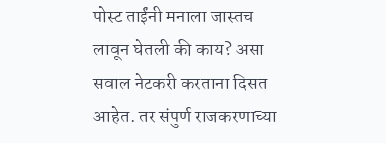पोस्ट ताईंनी मनाला जास्तच लावून घेतली की काय? असा सवाल नेटकरी करताना दिसत आहेत. तर संपुर्ण राजकरणाच्या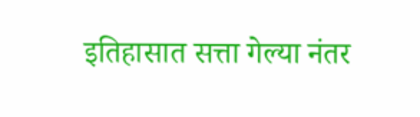इतिहासात सत्ता गेल्या नंतर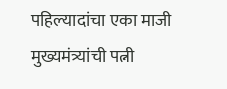पहिल्यादांचा एका माजी मुख्यमंत्र्यांची पत्नी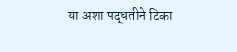या अशा पद्धतीने टिका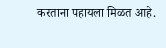करताना पहायला मिळत आहे.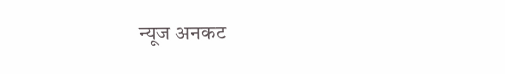न्यूज अनकट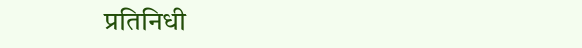प्रतिनिधी